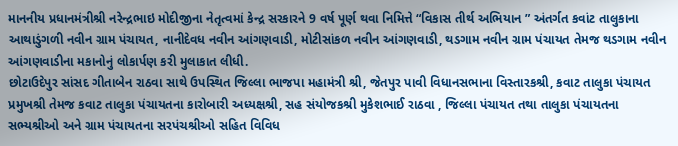માનનીય પ્રધાનમંત્રીશ્રી નરેન્દ્રભાઇ મોદીજીના નેતૃત્વમાં કેન્દ્ર સરકારને 9 વર્ષ પૂર્ણ થવા નિમિત્તે “વિકાસ તીર્થ અભિયાન ” અંતર્ગત કવાંટ તાલુકાના આથાડુંગળી નવીન ગ્રામ પંચાયત, નાનીદેવધ નવીન આંગણવાડી, મોટીસાંકળ નવીન આંગણવાડી, થડગામ નવીન ગ્રામ પંચાયત તેમજ થડગામ નવીન આંગણવાડીના મકાનોનું લોકાર્પણ કરી મુલાકાત લીધી.
છોટાઉદેપુર સાંસદ ગીતાબેન રાઠવા સાથે ઉપસ્થિત જિલ્લા ભાજપા મહામંત્રી શ્રી, જેતપુર પાવી વિધાનસભાના વિસ્તારકશ્રી, કવાટ તાલુકા પંચાયત પ્રમુખશ્રી તેમજ કવાટ તાલુકા પંચાયતના કારોબારી અધ્યક્ષશ્રી, સહ સંયોજકશ્રી મુકેશભાઈ રાઠવા , જિલ્લા પંચાયત તથા તાલુકા પંચાયતના સભ્યશ્રીઓ અને ગ્રામ પંચાયતના સરપંચશ્રીઓ સહિત વિવિધ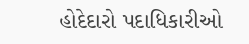હોદેદારો પદાધિકારીઓ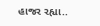હાજર રહ્યા..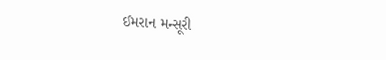ઈમરાન મન્સૂરી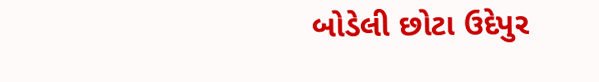બોડેલી છોટા ઉદેપુર